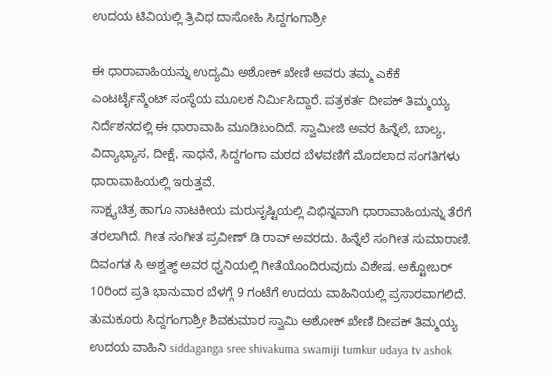ಉದಯ ಟಿವಿಯಲ್ಲಿ ತ್ರಿವಿಧ ದಾಸೋಹಿ ಸಿದ್ದಗಂಗಾಶ್ರೀ

ಈ ಧಾರಾವಾಹಿಯನ್ನು ಉದ್ಯಮಿ ಅಶೋಕ್ ಖೇಣಿ ಅವರು ತಮ್ಮ ಎಕೆಕೆ ಎಂಟರ್ಟೈನ್ಮೆಂಟ್ ಸಂಸ್ಥೆಯ ಮೂಲಕ ನಿರ್ಮಿಸಿದ್ದಾರೆ. ಪತ್ರಕರ್ತ ದೀಪಕ್ ತಿಮ್ಮಯ್ಯ ನಿರ್ದೆಶನದಲ್ಲಿ ಈ ಧಾರಾವಾಹಿ ಮೂಡಿಬಂದಿದೆ. ಸ್ವಾಮೀಜಿ ಅವರ ಹಿನ್ನೆಲೆ, ಬಾಲ್ಯ, ವಿದ್ಯಾಭ್ಯಾಸ, ದೀಕ್ಷೆ, ಸಾಧನೆ, ಸಿದ್ದಗಂಗಾ ಮಠದ ಬೆಳವಣಿಗೆ ಮೊದಲಾದ ಸಂಗತಿಗಳು ಧಾರಾವಾಹಿಯಲ್ಲಿ ಇರುತ್ತವೆ.
ಸಾಕ್ಷ್ಯಚಿತ್ರ ಹಾಗೂ ನಾಟಕೀಯ ಮರುಸೃಷ್ಟಿಯಲ್ಲಿ ವಿಭಿನ್ನವಾಗಿ ಧಾರಾವಾಹಿಯನ್ನು ತೆರೆಗೆ ತರಲಾಗಿದೆ. ಗೀತ ಸಂಗೀತ ಪ್ರವೀಣ್ ಡಿ ರಾವ್ ಅವರದು. ಹಿನ್ನೆಲೆ ಸಂಗೀತ ಸುಮಾರಾಣಿ. ದಿವಂಗತ ಸಿ ಅಶ್ವತ್ಥ್ ಅವರ ಧ್ವನಿಯಲ್ಲಿ ಗೀತೆಯೊಂದಿರುವುದು ವಿಶೇಷ. ಅಕ್ಟೋಬರ್ 10ರಿಂದ ಪ್ರತಿ ಭಾನುವಾರ ಬೆಳಗ್ಗೆ 9 ಗಂಟೆಗೆ ಉದಯ ವಾಹಿನಿಯಲ್ಲಿ ಪ್ರಸಾರವಾಗಲಿದೆ.
ತುಮಕೂರು ಸಿದ್ದಗಂಗಾಶ್ರೀ ಶಿವಕುಮಾರ ಸ್ವಾಮಿ ಅಶೋಕ್ ಖೇಣಿ ದೀಪಕ್ ತಿಮ್ಮಯ್ಯ ಉದಯ ವಾಹಿನಿ siddaganga sree shivakuma swamiji tumkur udaya tv ashok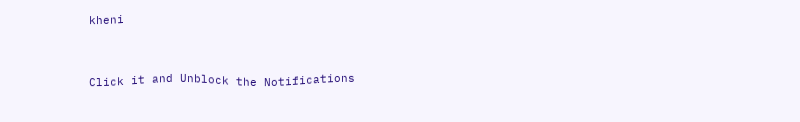kheni


Click it and Unblock the Notifications